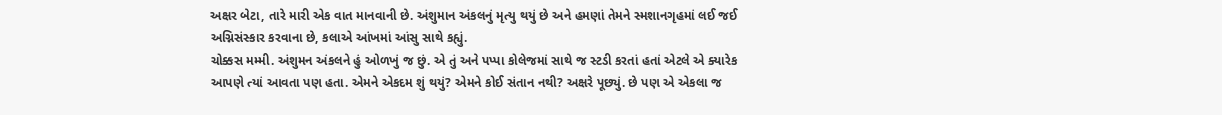અક્ષર બેટા, તારે મારી એક વાત માનવાની છે. અંશુમાન અંકલનું મૃત્યુ થયું છે અને હમણાં તેમને સ્મશાનગૃહમાં લઈ જઈ અગ્નિસંસ્કાર કરવાના છે, કલાએ આંખમાં આંસુ સાથે કહ્યું.
ચોક્કસ મમ્મી. અંશુમન અંકલને હું ઓળખું જ છું. એ તું અને પપ્પા કોલેજમાં સાથે જ સ્ટડી કરતાં હતાં એટલે એ ક્યારેક આપણે ત્યાં આવતા પણ હતા. એમને એકદમ શું થયું? એમને કોઈ સંતાન નથી? અક્ષરે પૂછ્યું. છે પણ એ એકલા જ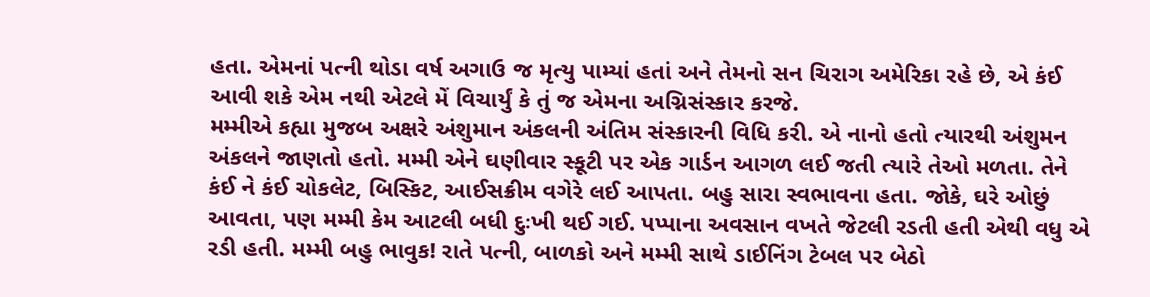હતા. એમનાં પત્ની થોડા વર્ષ અગાઉ જ મૃત્યુ પામ્યાં હતાં અને તેમનો સન ચિરાગ અમેરિકા રહે છે, એ કંઈ આવી શકે એમ નથી એટલે મેં વિચાર્યું કે તું જ એમના અગ્નિસંસ્કાર કરજે.
મમ્મીએ કહ્યા મુજબ અક્ષરે અંશુમાન અંકલની અંતિમ સંસ્કારની વિધિ કરી. એ નાનો હતો ત્યારથી અંશુમન અંકલને જાણતો હતો. મમ્મી એને ઘણીવાર સ્કૂટી પર એક ગાર્ડન આગળ લઈ જતી ત્યારે તેઓ મળતા. તેને કંઈ ને કંઈ ચોકલેટ, બિસ્કિટ, આઈસક્રીમ વગેરે લઈ આપતા. બહુ સારા સ્વભાવના હતા. જોકે, ઘરે ઓછું આવતા, પણ મમ્મી કેમ આટલી બધી દુઃખી થઈ ગઈ. પપ્પાના અવસાન વખતે જેટલી રડતી હતી એથી વધુ એ રડી હતી. મમ્મી બહુ ભાવુક! રાતે પત્ની, બાળકો અને મમ્મી સાથે ડાઈનિંગ ટેબલ પર બેઠો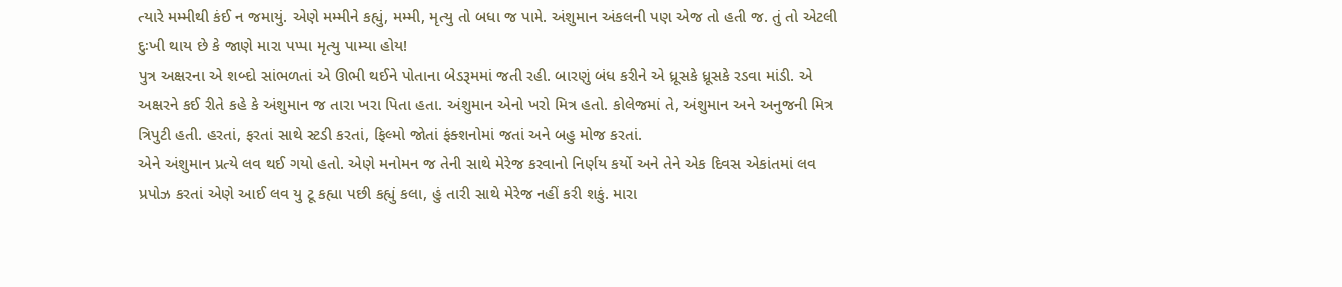ત્યારે મમ્મીથી કંઈ ન જમાયું. એણે મમ્મીને કહ્યું, મમ્મી, મૃત્યુ તો બધા જ પામે. અંશુમાન અંકલની પણ એજ તો હતી જ. તું તો એટલી દુઃખી થાય છે કે જાણે મારા પપ્પા મૃત્યુ પામ્યા હોય!
પુત્ર અક્ષરના એ શબ્દો સાંભળતાં એ ઊભી થઈને પોતાના બેડરૂમમાં જતી રહી. બારણું બંધ કરીને એ ધ્રૂસકે ધ્રૂસકે રડવા માંડી. એ અક્ષરને કઈ રીતે કહે કે અંશુમાન જ તારા ખરા પિતા હતા. અંશુમાન એનો ખરો મિત્ર હતો. કોલેજમાં તે, અંશુમાન અને અનુજની મિત્ર ત્રિપુટી હતી. હરતાં, ફરતાં સાથે સ્ટડી કરતાં, ફિલ્મો જોતાં ફંક્શનોમાં જતાં અને બહુ મોજ કરતાં.
એને અંશુમાન પ્રત્યે લવ થઈ ગયો હતો. એણે મનોમન જ તેની સાથે મેરેજ કરવાનો નિર્ણય કર્યો અને તેને એક દિવસ એકાંતમાં લવ પ્રપોઝ કરતાં એણે આઈ લવ યુ ટૂ કહ્યા પછી કહ્યું કલા, હું તારી સાથે મેરેજ નહીં કરી શકું. મારા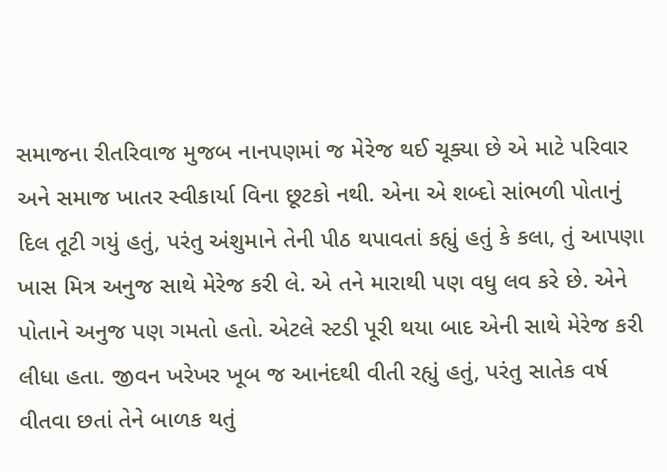સમાજના રીતરિવાજ મુજબ નાનપણમાં જ મેરેજ થઈ ચૂક્યા છે એ માટે પરિવાર અને સમાજ ખાતર સ્વીકાર્યા વિના છૂટકો નથી. એના એ શબ્દો સાંભળી પોતાનું દિલ તૂટી ગયું હતું, પરંતુ અંશુમાને તેની પીઠ થપાવતાં કહ્યું હતું કે કલા, તું આપણા ખાસ મિત્ર અનુજ સાથે મેરેજ કરી લે. એ તને મારાથી પણ વધુ લવ કરે છે. એને પોતાને અનુજ પણ ગમતો હતો. એટલે સ્ટડી પૂરી થયા બાદ એની સાથે મેરેજ કરી લીધા હતા. જીવન ખરેખર ખૂબ જ આનંદથી વીતી રહ્યું હતું, પરંતુ સાતેક વર્ષ વીતવા છતાં તેને બાળક થતું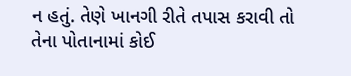ન હતું. તેણે ખાનગી રીતે તપાસ કરાવી તો તેના પોતાનામાં કોઈ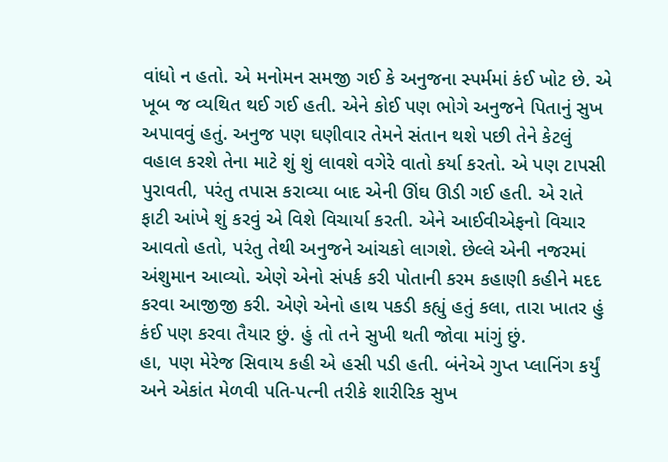વાંધો ન હતો. એ મનોમન સમજી ગઈ કે અનુજના સ્પર્મમાં કંઈ ખોટ છે. એ ખૂબ જ વ્યથિત થઈ ગઈ હતી. એને કોઈ પણ ભોગે અનુજને પિતાનું સુખ અપાવવું હતું. અનુજ પણ ઘણીવાર તેમને સંતાન થશે પછી તેને કેટલું વહાલ કરશે તેના માટે શું શું લાવશે વગેરે વાતો કર્યા કરતો. એ પણ ટાપસી પુરાવતી, પરંતુ તપાસ કરાવ્યા બાદ એની ઊંઘ ઊડી ગઈ હતી. એ રાતે ફાટી આંખે શું કરવું એ વિશે વિચાર્યા કરતી. એને આઈવીએફનો વિચાર આવતો હતો, પરંતુ તેથી અનુજને આંચકો લાગશે. છેલ્લે એની નજરમાં અંશુમાન આવ્યો. એણે એનો સંપર્ક કરી પોતાની કરમ કહાણી કહીને મદદ કરવા આજીજી કરી. એણે એનો હાથ પકડી કહ્યું હતું કલા, તારા ખાતર હું કંઈ પણ કરવા તૈયાર છું. હું તો તને સુખી થતી જોવા માંગું છું.
હા, પણ મેરેજ સિવાય કહી એ હસી પડી હતી. બંનેએ ગુપ્ત પ્લાનિંગ કર્યું અને એકાંત મેળવી પતિ-પત્ની તરીકે શારીરિક સુખ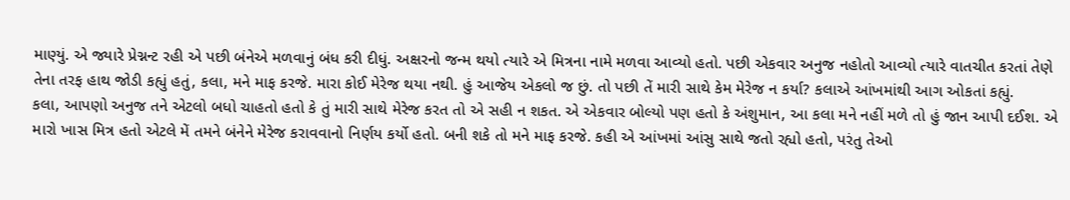માણ્યું. એ જ્યારે પ્રેગ્નન્ટ રહી એ પછી બંનેએ મળવાનું બંધ કરી દીધું. અક્ષરનો જન્મ થયો ત્યારે એ મિત્રના નામે મળવા આવ્યો હતો. પછી એકવાર અનુજ નહોતો આવ્યો ત્યારે વાતચીત કરતાં તેણે તેના તરફ હાથ જોડી કહ્યું હતું, કલા, મને માફ કરજે. મારા કોઈ મેરેજ થયા નથી. હું આજેય એકલો જ છું. તો પછી તેં મારી સાથે કેમ મેરેજ ન કર્યા? કલાએ આંખમાંથી આગ ઓકતાં કહ્યું.
કલા, આપણો અનુજ તને એટલો બધો ચાહતો હતો કે તું મારી સાથે મેરેજ કરત તો એ સહી ન શકત. એ એકવાર બોલ્યો પણ હતો કે અંશુમાન, આ કલા મને નહીં મળે તો હું જાન આપી દઈશ. એ મારો ખાસ મિત્ર હતો એટલે મેં તમને બંનેને મેરેજ કરાવવાનો નિર્ણય કર્યો હતો. બની શકે તો મને માફ કરજે. કહી એ આંખમાં આંસુ સાથે જતો રહ્યો હતો, પરંતુ તેઓ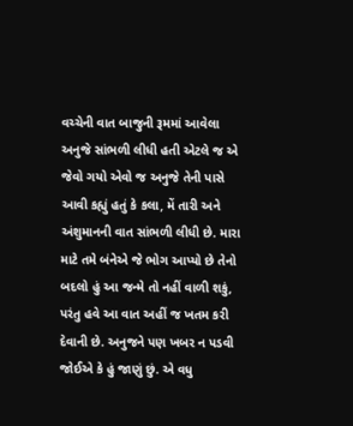વચ્ચેની વાત બાજુની રૂમમાં આવેલા અનુજે સાંભળી લીધી હતી એટલે જ એ જેવો ગયો એવો જ અનુજે તેની પાસે આવી કહ્યું હતું કે કલા, મેં તારી અને અંશુમાનની વાત સાંભળી લીધી છે. મારા માટે તમે બંનેએ જે ભોગ આપ્યો છે તેનો બદલો હું આ જન્મે તો નહીં વાળી શકું, પરંતુ હવે આ વાત અહીં જ ખતમ કરી દેવાની છે. અનુજને પણ ખબર ન પડવી જોઈએ કે હું જાણું છું. એ વધુ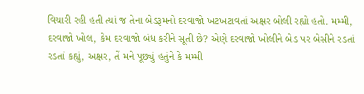વિચારી રહી હતી ત્યાં જ તેના બેડરૂમનો દરવાજો ખટખટાવતાં અક્ષર બોલી રહ્યો હતો. મમ્મી, દરવાજો ખોલ, કેમ દરવાજો બંધ કરીને સૂતી છે? એણે દરવાજો ખોલીને બેડ પર બેસીને રડતાં રડતાં કહ્યું, અક્ષર, તેં મને પૂછ્યું હતુંને કે મમ્મી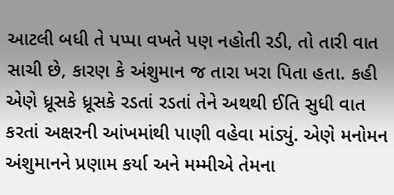આટલી બધી તે પપ્પા વખતે પણ નહોતી રડી, તો તારી વાત સાચી છે, કારણ કે અંશુમાન જ તારા ખરા પિતા હતા. કહી એણે ધ્રૂસકે ધ્રૂસકે રડતાં રડતાં તેને અથથી ઈતિ સુધી વાત કરતાં અક્ષરની આંખમાંથી પાણી વહેવા માંડ્યું. એણે મનોમન અંશુમાનને પ્રણામ કર્યા અને મમ્મીએ તેમના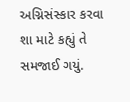અગ્નિસંસ્કાર કરવા શા માટે કહ્યું તે સમજાઈ ગયું.